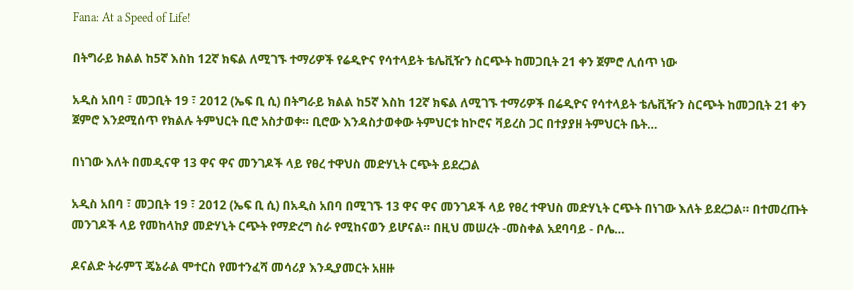Fana: At a Speed of Life!

በትግራይ ክልል ከ5ኛ እስከ 12ኛ ክፍል ለሚገኙ ተማሪዎች የሬዲዮና የሳተላይት ቴሌቪዥን ስርጭት ከመጋቢት 21 ቀን ጀምሮ ሊሰጥ ነው

አዲስ አበባ ፣ መጋቢት 19 ፣ 2012 (ኤፍ ቢ ሲ) በትግራይ ክልል ከ5ኛ እስከ 12ኛ ክፍል ለሚገኙ ተማሪዎች በሬዲዮና የሳተላይት ቴሌቪዥን ስርጭት ከመጋቢት 21 ቀን ጀምሮ እንደሚሰጥ የክልሉ ትምህርት ቢሮ አስታወቀ። ቢሮው እንዳስታወቀው ትምህርቱ ከኮሮና ቫይረስ ጋር በተያያዘ ትምህርት ቤት…

በነገው እለት በመዲናዋ 13 ዋና ዋና መንገዶች ላይ የፀረ ተዋህስ መድሃኒት ርጭት ይደረጋል

አዲስ አበባ ፣ መጋቢት 19 ፣ 2012 (ኤፍ ቢ ሲ) በአዲስ አበባ በሚገኙ 13 ዋና ዋና መንገዶች ላይ የፀረ ተዋህስ መድሃኒት ርጭት በነገው እለት ይደረጋል። በተመረጡት መንገዶች ላይ የመከላከያ መድሃኒት ርጭት የማድረግ ስራ የሚከናወን ይሆናል። በዚህ መሠረት -መስቀል አደባባይ - ቦሌ…

ዶናልድ ትራምፕ ጄኔራል ሞተርስ የመተንፈሻ መሳሪያ እንዲያመርት አዘዙ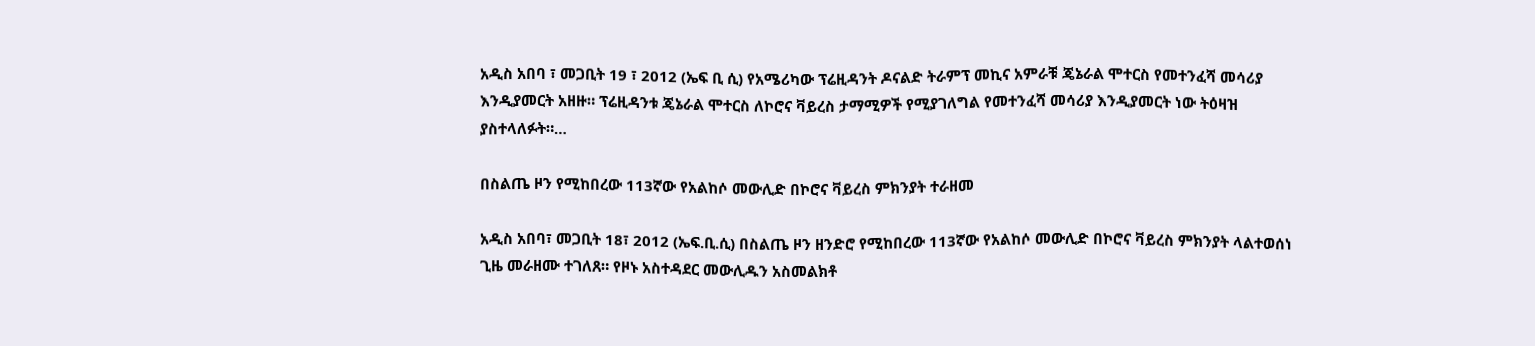አዲስ አበባ ፣ መጋቢት 19 ፣ 2012 (ኤፍ ቢ ሲ) የአሜሪካው ፕሬዚዳንት ዶናልድ ትራምፕ መኪና አምራቹ ጄኔራል ሞተርስ የመተንፈሻ መሳሪያ እንዲያመርት አዘዙ። ፕሬዚዳንቱ ጄኔራል ሞተርስ ለኮሮና ቫይረስ ታማሚዎች የሚያገለግል የመተንፈሻ መሳሪያ እንዲያመርት ነው ትዕዛዝ ያስተላለፉት።…

በስልጤ ዞን የሚከበረው 113ኛው የአልከሶ መውሊድ በኮሮና ቫይረስ ምክንያት ተራዘመ

አዲስ አበባ፣ መጋቢት 18፣ 2012 (ኤፍ.ቢ.ሲ) በስልጤ ዞን ዘንድሮ የሚከበረው 113ኛው የአልከሶ መውሊድ በኮሮና ቫይረስ ምክንያት ላልተወሰነ ጊዜ መራዘሙ ተገለጸ። የዞኑ አስተዳደር መውሊዱን አስመልክቶ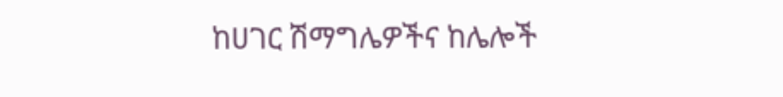ከሀገር ሽማግሌዎችና ከሌሎች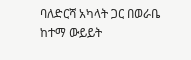ባለድርሻ አካላት ጋር በወራቤ ከተማ ውይይት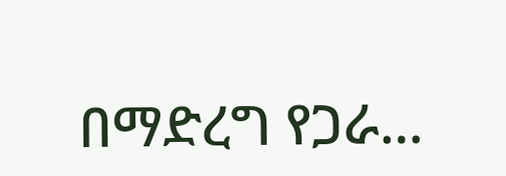በማድረግ የጋራ…